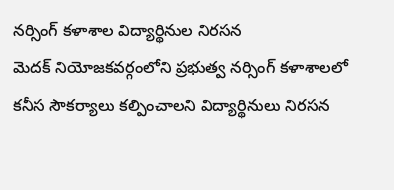నర్సింగ్ కళాశాల విద్యార్థినుల నిరసన
మెదక్ నియోజకవర్గంలోని ప్రభుత్వ నర్సింగ్ కళాశాలలో కనీస సౌకర్యాలు కల్పించాలని విద్యార్థినులు నిరసన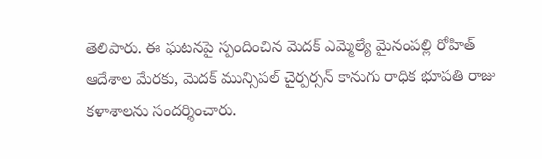తెలిపారు. ఈ ఘటనపై స్పందించిన మెదక్ ఎమ్మెల్యే మైనంపల్లి రోహిత్ ఆదేశాల మేరకు, మెదక్ మున్సిపల్ చైర్పర్సన్ కానుగు రాధిక భూపతి రాజు కళాశాలను సందర్శించారు.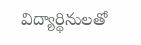విద్యార్థినులతో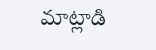మాట్లాడి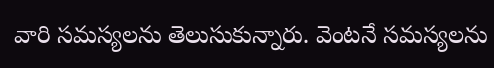వారి సమస్యలను తెలుసుకున్నారు. వెంటనే సమస్యలను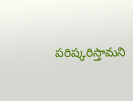పరిష్కరిస్తామని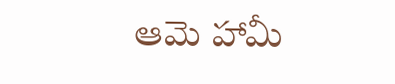ఆమె హామీ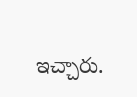ఇచ్చారు.